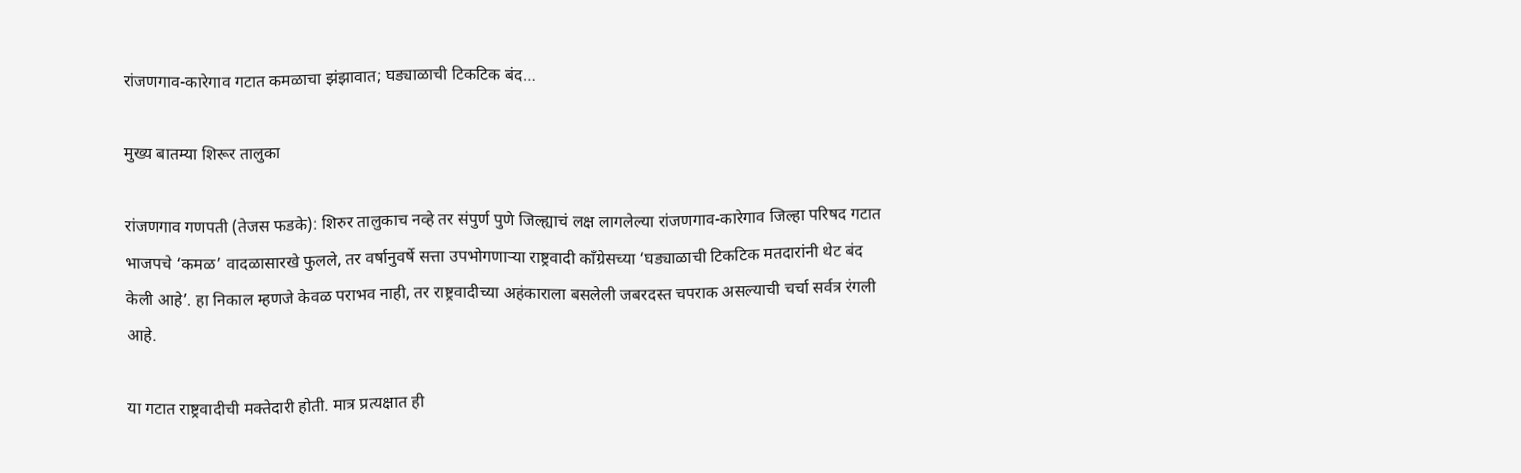रांजणगाव-कारेगाव गटात कमळाचा झंझावात; घड्याळाची टिकटिक बंद…

मुख्य बातम्या शिरूर तालुका

रांजणगाव गणपती (तेजस फडके): शिरुर तालुकाच नव्हे तर संपुर्ण पुणे जिल्ह्याचं लक्ष लागलेल्या रांजणगाव-कारेगाव जिल्हा परिषद गटात भाजपचे ‘कमळ’ वादळासारखे फुलले, तर वर्षानुवर्षे सत्ता उपभोगणाऱ्या राष्ट्रवादी काँग्रेसच्या ‘घड्याळाची टिकटिक मतदारांनी थेट बंद केली आहे’. हा निकाल म्हणजे केवळ पराभव नाही, तर राष्ट्रवादीच्या अहंकाराला बसलेली जबरदस्त चपराक असल्याची चर्चा सर्वत्र रंगली आहे.

या गटात राष्ट्रवादीची मक्तेदारी होती. मात्र प्रत्यक्षात ही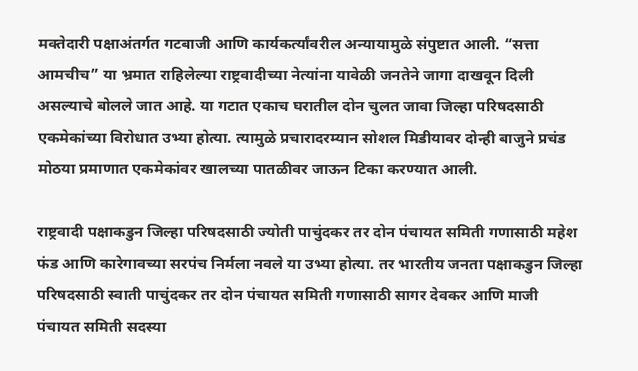मक्तेदारी पक्षाअंतर्गत गटबाजी आणि कार्यकर्त्यांवरील अन्यायामुळे संपुष्टात आली. “सत्ता आमचीच” या भ्रमात राहिलेल्या राष्ट्रवादीच्या नेत्यांना यावेळी जनतेने जागा दाखवून दिली असल्याचे बोलले जात आहे. या गटात एकाच घरातील दोन चुलत जावा जिल्हा परिषदसाठी एकमेकांच्या विरोधात उभ्या होत्या. त्यामुळे प्रचारादरम्यान सोशल मिडीयावर दोन्ही बाजुने प्रचंड मोठया प्रमाणात एकमेकांवर खालच्या पातळीवर जाऊन टिका करण्यात आली.

राष्ट्रवादी पक्षाकडुन जिल्हा परिषदसाठी ज्योती पाचुंदकर तर दोन पंचायत समिती गणासाठी महेश फंड आणि कारेगावच्या सरपंच निर्मला नवले या उभ्या होत्या. तर भारतीय जनता पक्षाकडुन जिल्हा परिषदसाठी स्वाती पाचुंदकर तर दोन पंचायत समिती गणासाठी सागर देवकर आणि माजी पंचायत समिती सदस्या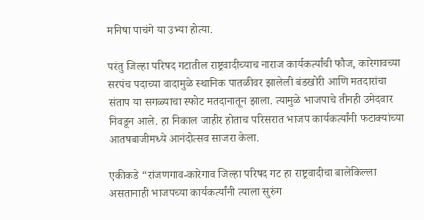मनिषा पाचंगे या उभ्या होत्या.

परंतु जिल्हा परिषद गटातील राष्ट्रवादीच्याच नाराज कार्यकर्त्यांची फौज, कारेगावच्या सरपंच पदाच्या वादामुळे स्थानिक पातळीवर झालेली बंडखोरी आणि मतदारांचा संताप या सगळ्याचा स्फोट मतदानातून झाला. त्यामुळे भाजपाचे तीनही उमेदवार निवडून आले. हा निकाल जाहीर होताच परिसरात भाजप कार्यकर्त्यांनी फटाक्यांच्या आतषबाजीमध्ये आनंदोत्सव साजरा केला.

एकीकडे “रांजणगाव-कारेगाव जिल्हा परिषद गट हा राष्ट्रवादीचा बालेकिल्ला असतानाही भाजपच्या कार्यकर्त्यांनी त्याला सुरुंग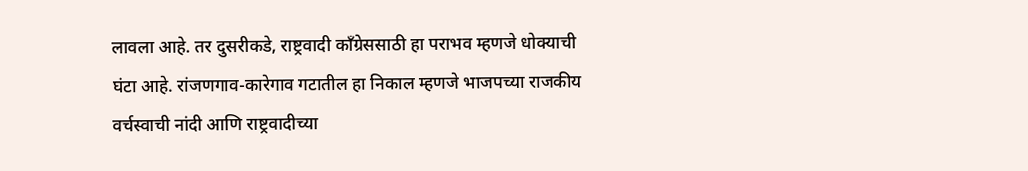लावला आहे. तर दुसरीकडे, राष्ट्रवादी काँग्रेससाठी हा पराभव म्हणजे धोक्याची घंटा आहे. रांजणगाव-कारेगाव गटातील हा निकाल म्हणजे भाजपच्या राजकीय वर्चस्वाची नांदी आणि राष्ट्रवादीच्या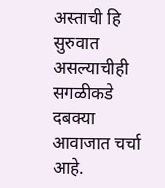अस्ताची हि सुरुवात असल्याचीही सगळीकडे दबक्या आवाजात चर्चा आहे.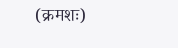(क्रमशः)